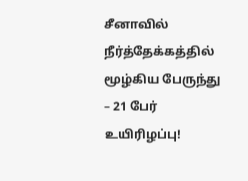சீனாவில் நீர்த்தேக்கத்தில் மூழ்கிய பேருந்து – 21 பேர் உயிரிழப்பு!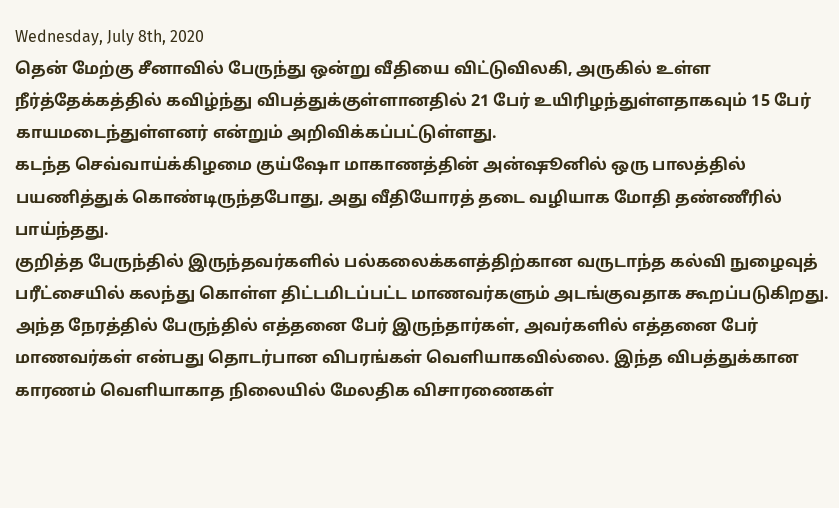Wednesday, July 8th, 2020
தென் மேற்கு சீனாவில் பேருந்து ஒன்று வீதியை விட்டுவிலகி, அருகில் உள்ள நீர்த்தேக்கத்தில் கவிழ்ந்து விபத்துக்குள்ளானதில் 21 பேர் உயிரிழந்துள்ளதாகவும் 15 பேர் காயமடைந்துள்ளனர் என்றும் அறிவிக்கப்பட்டுள்ளது.
கடந்த செவ்வாய்க்கிழமை குய்ஷோ மாகாணத்தின் அன்ஷூனில் ஒரு பாலத்தில் பயணித்துக் கொண்டிருந்தபோது, அது வீதியோரத் தடை வழியாக மோதி தண்ணீரில் பாய்ந்தது.
குறித்த பேருந்தில் இருந்தவர்களில் பல்கலைக்களத்திற்கான வருடாந்த கல்வி நுழைவுத் பரீட்சையில் கலந்து கொள்ள திட்டமிடப்பட்ட மாணவர்களும் அடங்குவதாக கூறப்படுகிறது.
அந்த நேரத்தில் பேருந்தில் எத்தனை பேர் இருந்தார்கள், அவர்களில் எத்தனை பேர் மாணவர்கள் என்பது தொடர்பான விபரங்கள் வெளியாகவில்லை. இந்த விபத்துக்கான காரணம் வெளியாகாத நிலையில் மேலதிக விசாரணைகள்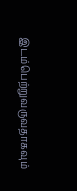இடம்பெற்றுவருவதாகவும்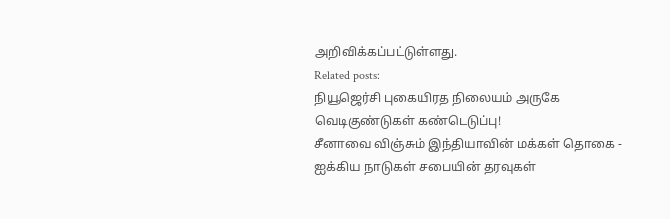அறிவிக்கப்பட்டுள்ளது.
Related posts:
நியூஜெர்சி புகையிரத நிலையம் அருகே வெடிகுண்டுகள் கண்டெடுப்பு!
சீனாவை விஞ்சும் இந்தியாவின் மக்கள் தொகை - ஐக்கிய நாடுகள் சபையின் தரவுகள்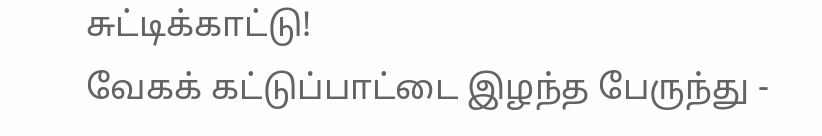சுட்டிக்காட்டு!
வேகக் கட்டுப்பாட்டை இழந்த பேருந்து -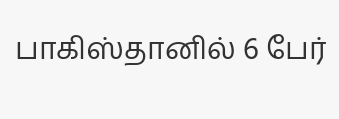பாகிஸ்தானில் 6 பேர்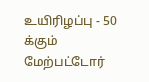உயிரிழப்பு - 50 க்கும் மேற்பட்டோர்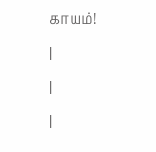காயம்!
|
|
|